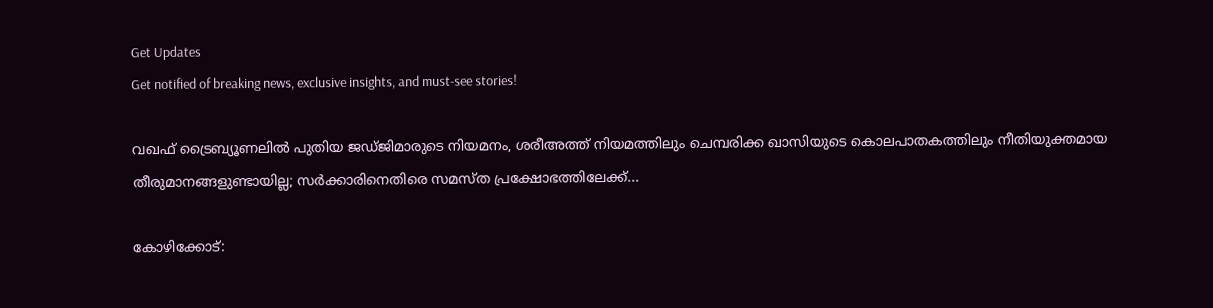Get Updates
Get notified of breaking news, exclusive insights, and must-see stories!

വഖഫ് ട്രൈബ്യൂണലില്‍ പുതിയ ജഡ്ജിമാരുടെ നിയമനം, ശരീഅത്ത് നിയമത്തിലും ചെമ്പരിക്ക ഖാസിയുടെ കൊലപാതകത്തിലും നീതിയുക്തമായ തീരുമാനങ്ങളുണ്ടായില്ല; സര്‍ക്കാരിനെതിരെ സമസ്ത പ്രക്ഷോഭത്തിലേക്ക്...

കോഴിക്കോട്: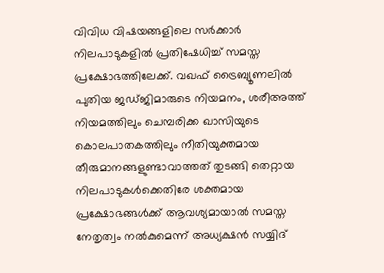വിവിധ വിഷയങ്ങളിലെ സര്‍ക്കാര്‍ നിലപാടുകളില്‍ പ്രതിഷേധിച്ച് സമസ്ത പ്രക്ഷോഭത്തിലേക്ക്. വഖഫ് ട്രൈബ്യൂണലില്‍ പുതിയ ജഡ്ജിമാരുടെ നിയമനം, ശരീഅത്ത് നിയമത്തിലും ചെമ്പരിക്ക ഖാസിയുടെ കൊലപാതകത്തിലും നീതിയുക്തമായ തീരുമാനങ്ങളുണ്ടാവാത്തത് തുടങ്ങി തെറ്റായ നിലപാടുകള്‍ക്കെതിരേ ശക്തമായ പ്രക്ഷോഭങ്ങള്‍ക്ക് ആവശ്യമായാല്‍ സമസ്ത നേതൃത്വം നല്‍കുമെന്ന് അധ്യക്ഷന്‍ സയ്യിദ്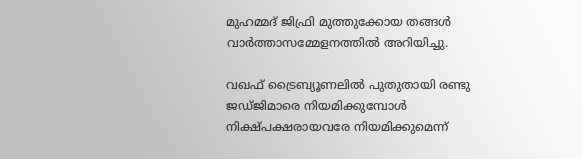മുഹമ്മദ് ജിഫ്രി മുത്തുക്കോയ തങ്ങള്‍ വാര്‍ത്താസമ്മേളനത്തില്‍ അറിയിച്ചു.

വഖഫ് ട്രൈബ്യൂണലില്‍ പുതുതായി രണ്ടു ജഡ്ജിമാരെ നിയമിക്കുമ്പോള്‍ നിക്ഷ്പക്ഷരായവരേ നിയമിക്കുമെന്ന്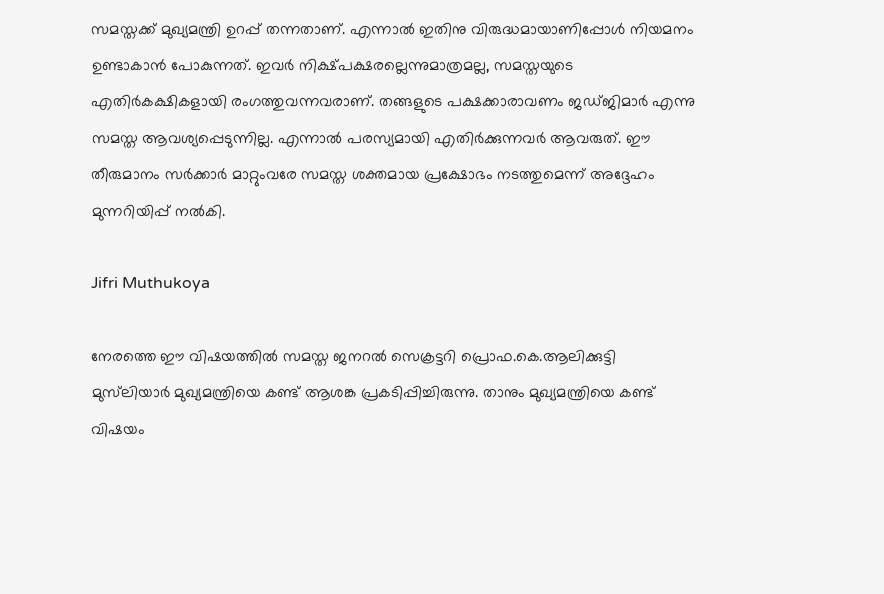സമസ്തക്ക് മുഖ്യമന്ത്രി ഉറപ്പ് തന്നതാണ്. എന്നാല്‍ ഇതിനു വിരുദ്ധമായാണിപ്പോള്‍ നിയമനം ഉണ്ടാകാന്‍ പോകുന്നത്. ഇവര്‍ നിക്ഷ്പക്ഷരല്ലെന്നുമാത്രമല്ല, സമസ്തയുടെ എതിര്‍കക്ഷികളായി രംഗത്തുവന്നവരാണ്. തങ്ങളുടെ പക്ഷക്കാരാവണം ജഡ്ജിമാര്‍ എന്നു സമസ്ത ആവശ്യപ്പെടുന്നില്ല. എന്നാല്‍ പരസ്യമായി എതിര്‍ക്കുന്നവര്‍ ആവരുത്. ഈ തീരുമാനം സര്‍ക്കാര്‍ മാറ്റുംവരേ സമസ്ത ശക്തമായ പ്രക്ഷോഭം നടത്തുമെന്ന് അദ്ദേഹം മുന്നറിയിപ്പ് നല്‍കി.

Jifri Muthukoya

നേരത്തെ ഈ വിഷയത്തില്‍ സമസ്ത ജനറല്‍ സെക്രട്ടറി പ്രൊഫ.കെ.ആലിക്കുട്ടി മുസ്‌ലിയാര്‍ മുഖ്യമന്ത്രിയെ കണ്ട് ആശങ്ക പ്രകടിപ്പിച്ചിരുന്നു. താനും മുഖ്യമന്ത്രിയെ കണ്ട് വിഷയം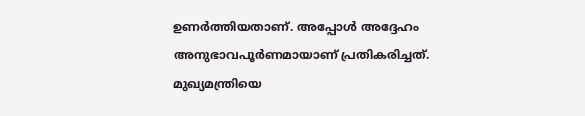ഉണര്‍ത്തിയതാണ്. അപ്പോള്‍ അദ്ദേഹം അനുഭാവപൂര്‍ണമായാണ് പ്രതികരിച്ചത്. മുഖ്യമന്ത്രിയെ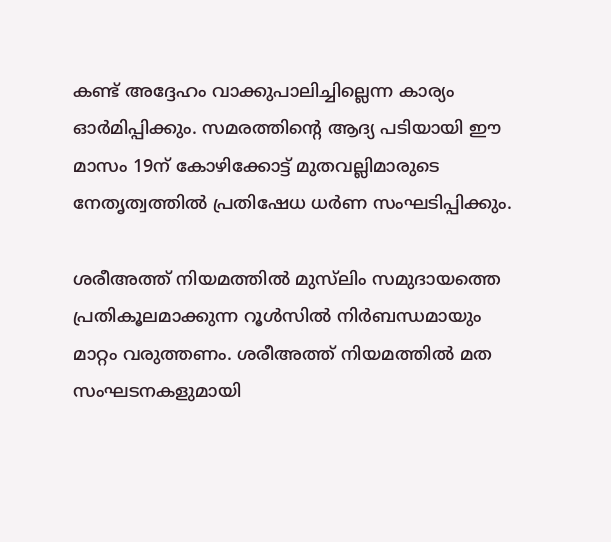കണ്ട് അദ്ദേഹം വാക്കുപാലിച്ചില്ലെന്ന കാര്യം ഓര്‍മിപ്പിക്കും. സമരത്തിന്റെ ആദ്യ പടിയായി ഈ മാസം 19ന് കോഴിക്കോട്ട് മുതവല്ലിമാരുടെ നേതൃത്വത്തില്‍ പ്രതിഷേധ ധര്‍ണ സംഘടിപ്പിക്കും.

ശരീഅത്ത് നിയമത്തില്‍ മുസ്‌ലിം സമുദായത്തെ പ്രതികൂലമാക്കുന്ന റൂള്‍സില്‍ നിര്‍ബന്ധമായും മാറ്റം വരുത്തണം. ശരീഅത്ത് നിയമത്തില്‍ മത സംഘടനകളുമായി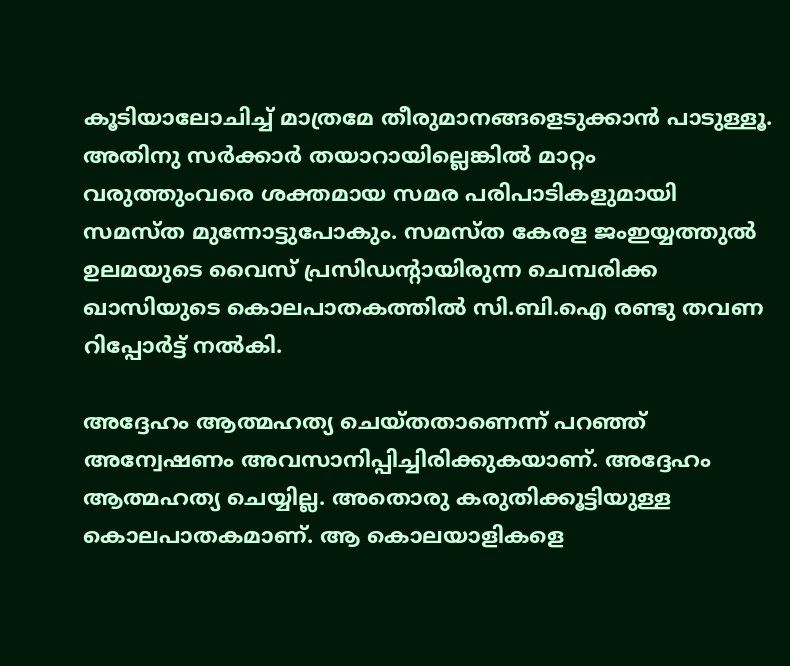കൂടിയാലോചിച്ച് മാത്രമേ തീരുമാനങ്ങളെടുക്കാന്‍ പാടുള്ളൂ. അതിനു സര്‍ക്കാര്‍ തയാറായില്ലെങ്കില്‍ മാറ്റം വരുത്തുംവരെ ശക്തമായ സമര പരിപാടികളുമായി സമസ്ത മുന്നോട്ടുപോകും. സമസ്ത കേരള ജംഇയ്യത്തുല്‍ ഉലമയുടെ വൈസ് പ്രസിഡന്റായിരുന്ന ചെമ്പരിക്ക ഖാസിയുടെ കൊലപാതകത്തില്‍ സി.ബി.ഐ രണ്ടു തവണ റിപ്പോര്‍ട്ട് നല്‍കി.

അദ്ദേഹം ആത്മഹത്യ ചെയ്തതാണെന്ന് പറഞ്ഞ് അന്വേഷണം അവസാനിപ്പിച്ചിരിക്കുകയാണ്. അദ്ദേഹം ആത്മഹത്യ ചെയ്യില്ല. അതൊരു കരുതിക്കൂട്ടിയുള്ള കൊലപാതകമാണ്. ആ കൊലയാളികളെ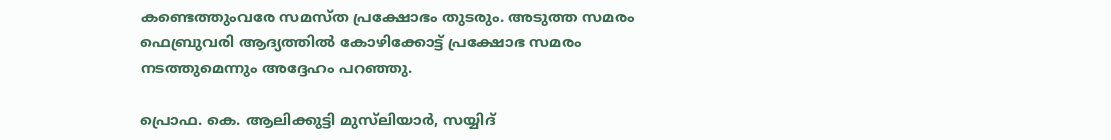കണ്ടെത്തുംവരേ സമസ്ത പ്രക്ഷോഭം തുടരും. അടുത്ത സമരം ഫെബ്രുവരി ആദ്യത്തില്‍ കോഴിക്കോട്ട് പ്രക്ഷോഭ സമരം നടത്തുമെന്നും അദ്ദേഹം പറഞ്ഞു.

പ്രൊഫ. കെ. ആലിക്കുട്ടി മുസ്‌ലിയാര്‍, സയ്യിദ്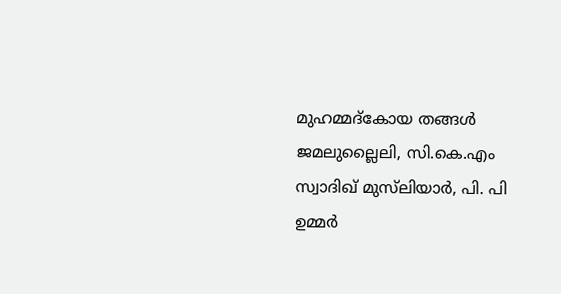മുഹമ്മദ്‌കോയ തങ്ങള്‍ ജമലുല്ലൈലി, സി.കെ.എം സ്വാദിഖ് മുസ്‌ലിയാര്‍, പി. പി ഉമ്മര്‍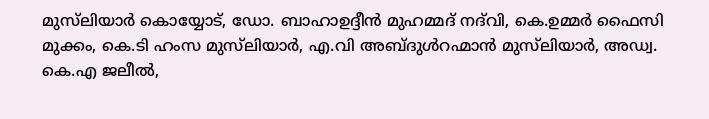മുസ്‌ലിയാര്‍ കൊയ്യോട്, ഡോ. ബാഹാഉദ്ദീന്‍ മുഹമ്മദ് നദ്‌വി, കെ.ഉമ്മര്‍ ഫൈസി മുക്കം, കെ.ടി ഹംസ മുസ്‌ലിയാര്‍, എ.വി അബ്ദുള്‍റഹ്മാന്‍ മുസ്‌ലിയാര്‍, അഡ്വ. കെ.എ ജലീല്‍,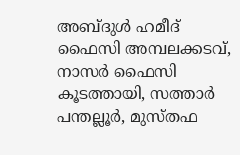അബ്ദുള്‍ ഹമീദ് ഫൈസി അമ്പലക്കടവ്, നാസര്‍ ഫൈസി കൂടത്തായി, സത്താര്‍ പന്തല്ലൂര്‍, മുസ്തഫ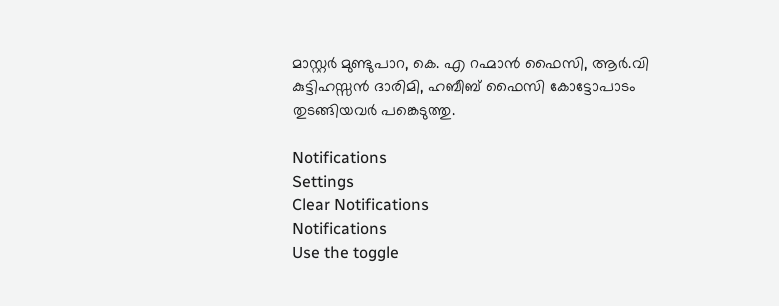മാസ്റ്റര്‍ മുണ്ടുപാറ, കെ. എ റഹ്മാന്‍ ഫൈസി, ആര്‍.വി കുട്ടിഹസ്സന്‍ ദാരിമി, ഹബീബ് ഫൈസി കോട്ടോപാടം തുടങ്ങിയവര്‍ പങ്കെടുത്തു.

Notifications
Settings
Clear Notifications
Notifications
Use the toggle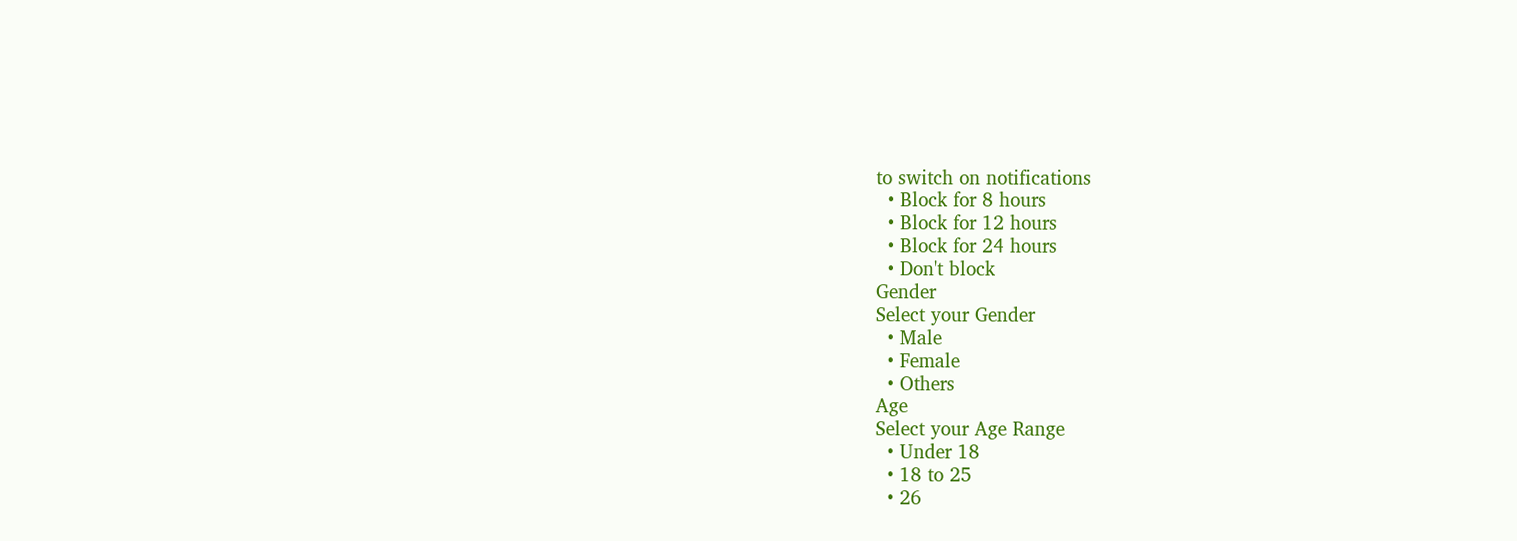to switch on notifications
  • Block for 8 hours
  • Block for 12 hours
  • Block for 24 hours
  • Don't block
Gender
Select your Gender
  • Male
  • Female
  • Others
Age
Select your Age Range
  • Under 18
  • 18 to 25
  • 26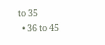to 35
  • 36 to 45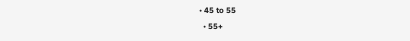• 45 to 55
  • 55+